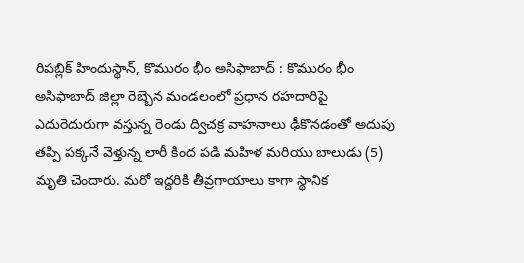రిపబ్లిక్ హిందుస్థాన్, కొమురం భీం అసిఫాబాద్ : కొమురం భీం అసిఫాబాద్ జిల్లా రెబ్బెన మండలంలో ప్రధాన రహదారిపై ఎదురెదురుగా వస్తున్న రెండు ద్విచక్ర వాహనాలు ఢీకొనడంతో అదుపు తప్పి పక్కనే వెళ్తున్న లారీ కింద పడి మహిళ మరియు బాలుడు (5) మృతి చెందారు. మరో ఇద్దరికి తీవ్రగాయాలు కాగా స్థానిక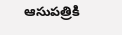ఆసుపత్రికి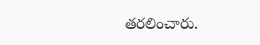తరలించారు.